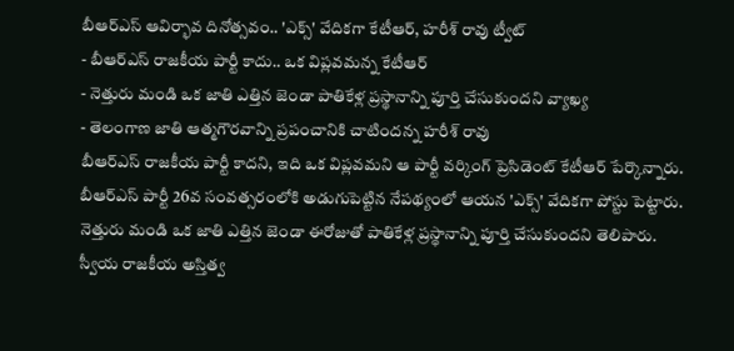బీఆర్ఎస్ ఆవిర్భావ దినోత్సవం.. 'ఎక్స్' వేదికగా కేటీఆర్, హరీశ్ రావు ట్వీట్
- బీఆర్ఎస్ రాజకీయ పార్టీ కాదు.. ఒక విప్లవమన్న కేటీఆర్
- నెత్తురు మండి ఒక జాతి ఎత్తిన జెండా పాతికేళ్ల ప్రస్థానాన్ని పూర్తి చేసుకుందని వ్యాఖ్య
- తెలంగాణ జాతి ఆత్మగౌరవాన్ని ప్రపంచానికి చాటిందన్న హరీశ్ రావు
బీఆర్ఎస్ రాజకీయ పార్టీ కాదని, ఇది ఒక విప్లవమని ఆ పార్టీ వర్కింగ్ ప్రెసిడెంట్ కేటీఆర్ పేర్కొన్నారు. బీఆర్ఎస్ పార్టీ 26వ సంవత్సరంలోకి అడుగుపెట్టిన నేపథ్యంలో ఆయన 'ఎక్స్' వేదికగా పోస్టు పెట్టారు. నెత్తురు మండి ఒక జాతి ఎత్తిన జెండా ఈరోజుతో పాతికేళ్ల ప్రస్థానాన్ని పూర్తి చేసుకుందని తెలిపారు. స్వీయ రాజకీయ అస్తిత్వ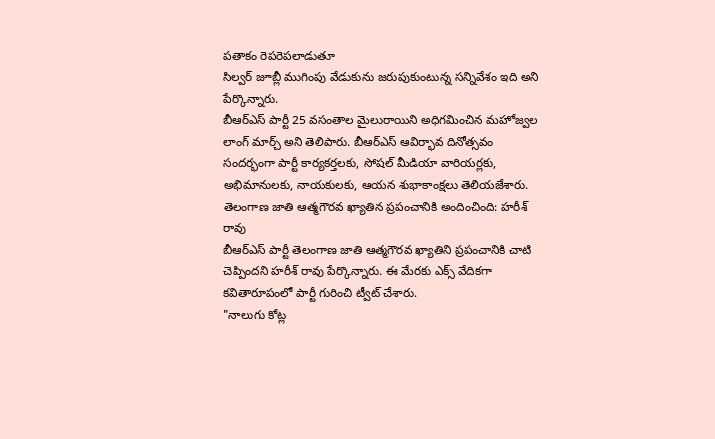పతాకం రెపరెపలాడుతూ
సిల్వర్ జూబ్లీ ముగింపు వేడుకును జరుపుకుంటున్న సన్నివేశం ఇది అని పేర్కొన్నారు.
బీఆర్ఎస్ పార్టీ 25 వసంతాల మైలురాయిని అధిగమించిన మహోజ్వల లాంగ్ మార్చ్ అని తెలిపారు. బీఆర్ఎస్ ఆవిర్భావ దినోత్సవం సందర్భంగా పార్టీ కార్యకర్తలకు, సోషల్ మీడియా వారియర్లకు, అభిమానులకు, నాయకులకు, ఆయన శుభాకాంక్షలు తెలియజేశారు.
తెలంగాణ జాతి ఆత్మగౌరవ ఖ్యాతిన ప్రపంచానికి అందించింది: హరీశ్ రావు
బీఆర్ఎస్ పార్టీ తెలంగాణ జాతి ఆత్మగౌరవ ఖ్యాతిని ప్రపంచానికి చాటి చెప్పిందని హరీశ్ రావు పేర్కొన్నారు. ఈ మేరకు ఎక్స్ వేదికగా కవితారూపంలో పార్టీ గురించి ట్వీట్ చేశారు.
"నాలుగు కోట్ల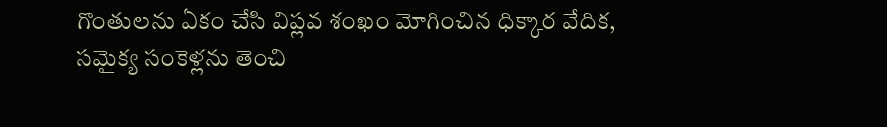గొంతులను ఏకం చేసి విప్లవ శంఖం మోగించిన ధిక్కార వేదిక,
సమైక్య సంకెళ్లను తెంచి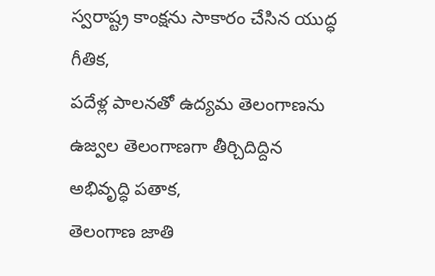స్వరాష్ట్ర కాంక్షను సాకారం చేసిన యుద్ధ గీతిక,
పదేళ్ల పాలనతో ఉద్యమ తెలంగాణను ఉజ్వల తెలంగాణగా తీర్చిదిద్దిన అభివృద్ధి పతాక,
తెలంగాణ జాతి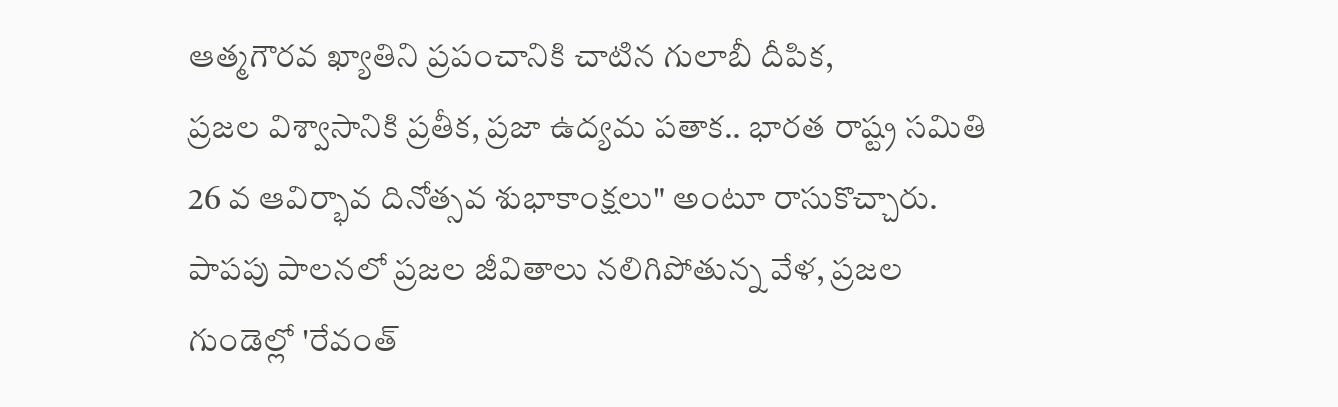ఆత్మగౌరవ ఖ్యాతిని ప్రపంచానికి చాటిన గులాబీ దీపిక,
ప్రజల విశ్వాసానికి ప్రతీక, ప్రజా ఉద్యమ పతాక.. భారత రాష్ట్ర సమితి 26 వ ఆవిర్భావ దినోత్సవ శుభాకాంక్షలు" అంటూ రాసుకొచ్చారు.
పాపపు పాలనలో ప్రజల జీవితాలు నలిగిపోతున్న వేళ, ప్రజల గుండెల్లో 'రేవంత్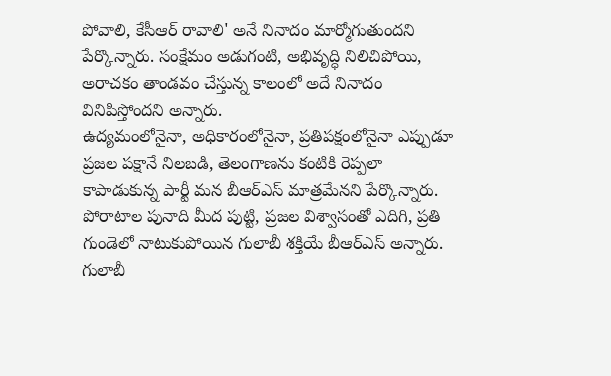పోవాలి, కేసీఆర్ రావాలి' అనే నినాదం మార్మోగుతుందని పేర్కొన్నారు. సంక్షేమం అడుగంటి, అభివృద్ధి నిలిచిపోయి, అరాచకం తాండవం చేస్తున్న కాలంలో అదే నినాదం వినిపిస్తోందని అన్నారు.
ఉద్యమంలోనైనా, అధికారంలోనైనా, ప్రతిపక్షంలోనైనా ఎప్పుడూ ప్రజల పక్షానే నిలబడి, తెలంగాణను కంటికి రెప్పలా కాపాడుకున్న పార్టీ మన బీఆర్ఎస్ మాత్రమేనని పేర్కొన్నారు. పోరాటాల పునాది మీద పుట్టి, ప్రజల విశ్వాసంతో ఎదిగి, ప్రతి గుండెలో నాటుకుపోయిన గులాబీ శక్తియే బీఆర్ఎస్ అన్నారు. గులాబీ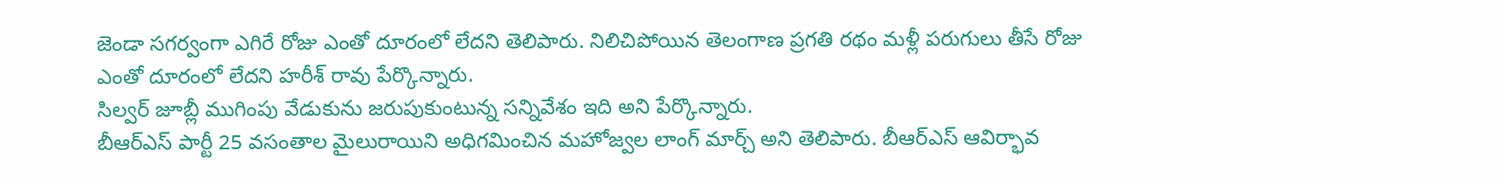జెండా సగర్వంగా ఎగిరే రోజు ఎంతో దూరంలో లేదని తెలిపారు. నిలిచిపోయిన తెలంగాణ ప్రగతి రథం మళ్లీ పరుగులు తీసే రోజు ఎంతో దూరంలో లేదని హరీశ్ రావు పేర్కొన్నారు.
సిల్వర్ జూబ్లీ ముగింపు వేడుకును జరుపుకుంటున్న సన్నివేశం ఇది అని పేర్కొన్నారు.
బీఆర్ఎస్ పార్టీ 25 వసంతాల మైలురాయిని అధిగమించిన మహోజ్వల లాంగ్ మార్చ్ అని తెలిపారు. బీఆర్ఎస్ ఆవిర్భావ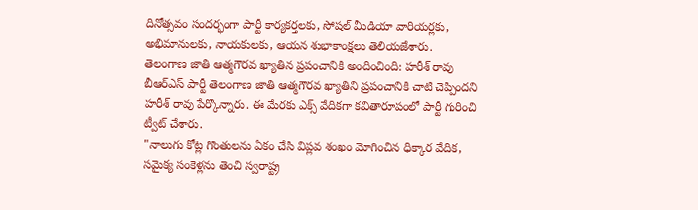దినోత్సవం సందర్భంగా పార్టీ కార్యకర్తలకు, సోషల్ మీడియా వారియర్లకు, అభిమానులకు, నాయకులకు, ఆయన శుభాకాంక్షలు తెలియజేశారు.
తెలంగాణ జాతి ఆత్మగౌరవ ఖ్యాతిన ప్రపంచానికి అందించింది: హరీశ్ రావు
బీఆర్ఎస్ పార్టీ తెలంగాణ జాతి ఆత్మగౌరవ ఖ్యాతిని ప్రపంచానికి చాటి చెప్పిందని హరీశ్ రావు పేర్కొన్నారు. ఈ మేరకు ఎక్స్ వేదికగా కవితారూపంలో పార్టీ గురించి ట్వీట్ చేశారు.
"నాలుగు కోట్ల గొంతులను ఏకం చేసి విప్లవ శంఖం మోగించిన ధిక్కార వేదిక,
సమైక్య సంకెళ్లను తెంచి స్వరాష్ట్ర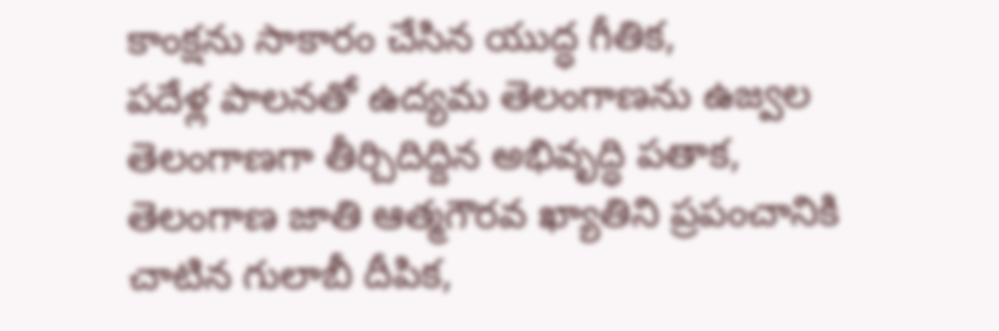కాంక్షను సాకారం చేసిన యుద్ధ గీతిక,
పదేళ్ల పాలనతో ఉద్యమ తెలంగాణను ఉజ్వల తెలంగాణగా తీర్చిదిద్దిన అభివృద్ధి పతాక,
తెలంగాణ జాతి ఆత్మగౌరవ ఖ్యాతిని ప్రపంచానికి చాటిన గులాబీ దీపిక,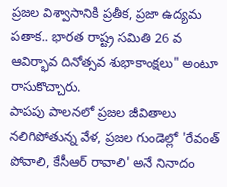ప్రజల విశ్వాసానికి ప్రతీక, ప్రజా ఉద్యమ పతాక.. భారత రాష్ట్ర సమితి 26 వ ఆవిర్భావ దినోత్సవ శుభాకాంక్షలు" అంటూ రాసుకొచ్చారు.
పాపపు పాలనలో ప్రజల జీవితాలు నలిగిపోతున్న వేళ, ప్రజల గుండెల్లో 'రేవంత్ పోవాలి, కేసీఆర్ రావాలి' అనే నినాదం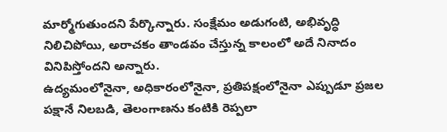మార్మోగుతుందని పేర్కొన్నారు. సంక్షేమం అడుగంటి, అభివృద్ధి నిలిచిపోయి, అరాచకం తాండవం చేస్తున్న కాలంలో అదే నినాదం వినిపిస్తోందని అన్నారు.
ఉద్యమంలోనైనా, అధికారంలోనైనా, ప్రతిపక్షంలోనైనా ఎప్పుడూ ప్రజల పక్షానే నిలబడి, తెలంగాణను కంటికి రెప్పలా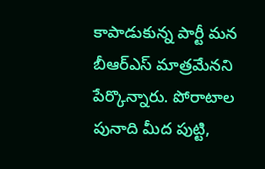కాపాడుకున్న పార్టీ మన బీఆర్ఎస్ మాత్రమేనని పేర్కొన్నారు. పోరాటాల పునాది మీద పుట్టి,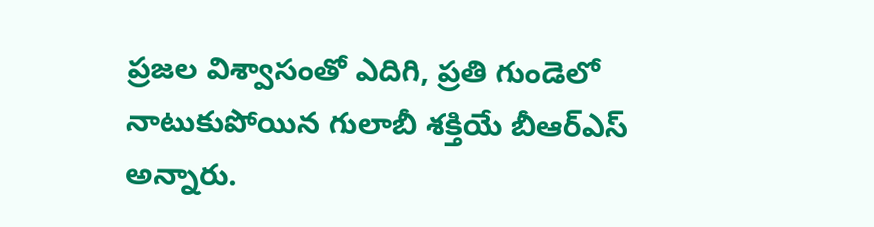ప్రజల విశ్వాసంతో ఎదిగి, ప్రతి గుండెలో నాటుకుపోయిన గులాబీ శక్తియే బీఆర్ఎస్ అన్నారు.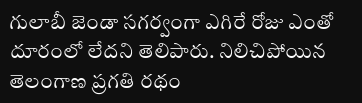గులాబీ జెండా సగర్వంగా ఎగిరే రోజు ఎంతో దూరంలో లేదని తెలిపారు. నిలిచిపోయిన తెలంగాణ ప్రగతి రథం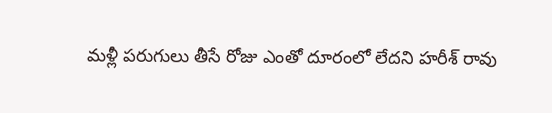మళ్లీ పరుగులు తీసే రోజు ఎంతో దూరంలో లేదని హరీశ్ రావు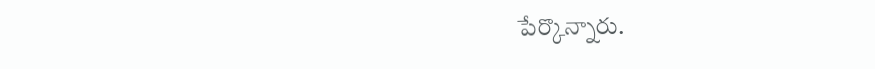పేర్కొన్నారు.